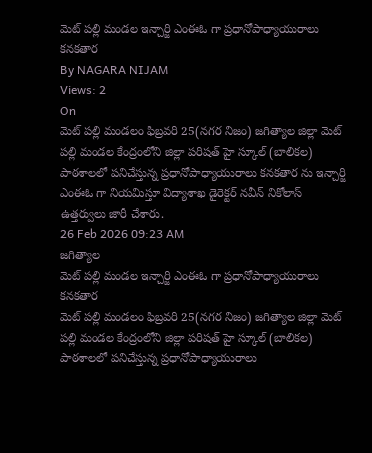మెట్ పల్లి మండల ఇన్చార్జి ఎంఈఓ గా ప్రధానోపాధ్యాయురాలు కనకతార
By NAGARA NIJAM
Views: 2
On
మెట్ పల్లి మండలం ఫిబ్రవరి 25(నగర నిజం) జగిత్యాల జిల్లా మెట్ పల్లి మండల కేంద్రంలోని జిల్లా పరిషత్ హై స్కూల్ (బాలికల) పాఠశాలలో పనిచేస్తున్న ప్రధానోపాధ్యాయురాలు కనకతార ను ఇన్చార్జి ఎంఈఓ గా నియమిస్తూ విద్యాశాఖ డైరెక్టర్ నవీన్ నికోలాస్ ఉత్తర్వులు జారీ చేశారు.
26 Feb 2026 09:23 AM
జగిత్యాల
మెట్ పల్లి మండల ఇన్చార్జి ఎంఈఓ గా ప్రధానోపాధ్యాయురాలు కనకతార
మెట్ పల్లి మండలం ఫిబ్రవరి 25(నగర నిజం) జగిత్యాల జిల్లా మెట్ పల్లి మండల కేంద్రంలోని జిల్లా పరిషత్ హై స్కూల్ (బాలికల) పాఠశాలలో పనిచేస్తున్న ప్రధానోపాధ్యాయురాలు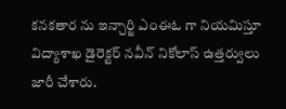కనకతార ను ఇన్చార్జి ఎంఈఓ గా నియమిస్తూ విద్యాశాఖ డైరెక్టర్ నవీన్ నికోలాస్ ఉత్తర్వులు జారీ చేశారు.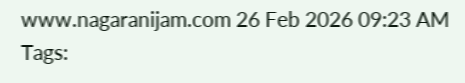www.nagaranijam.com 26 Feb 2026 09:23 AM
Tags: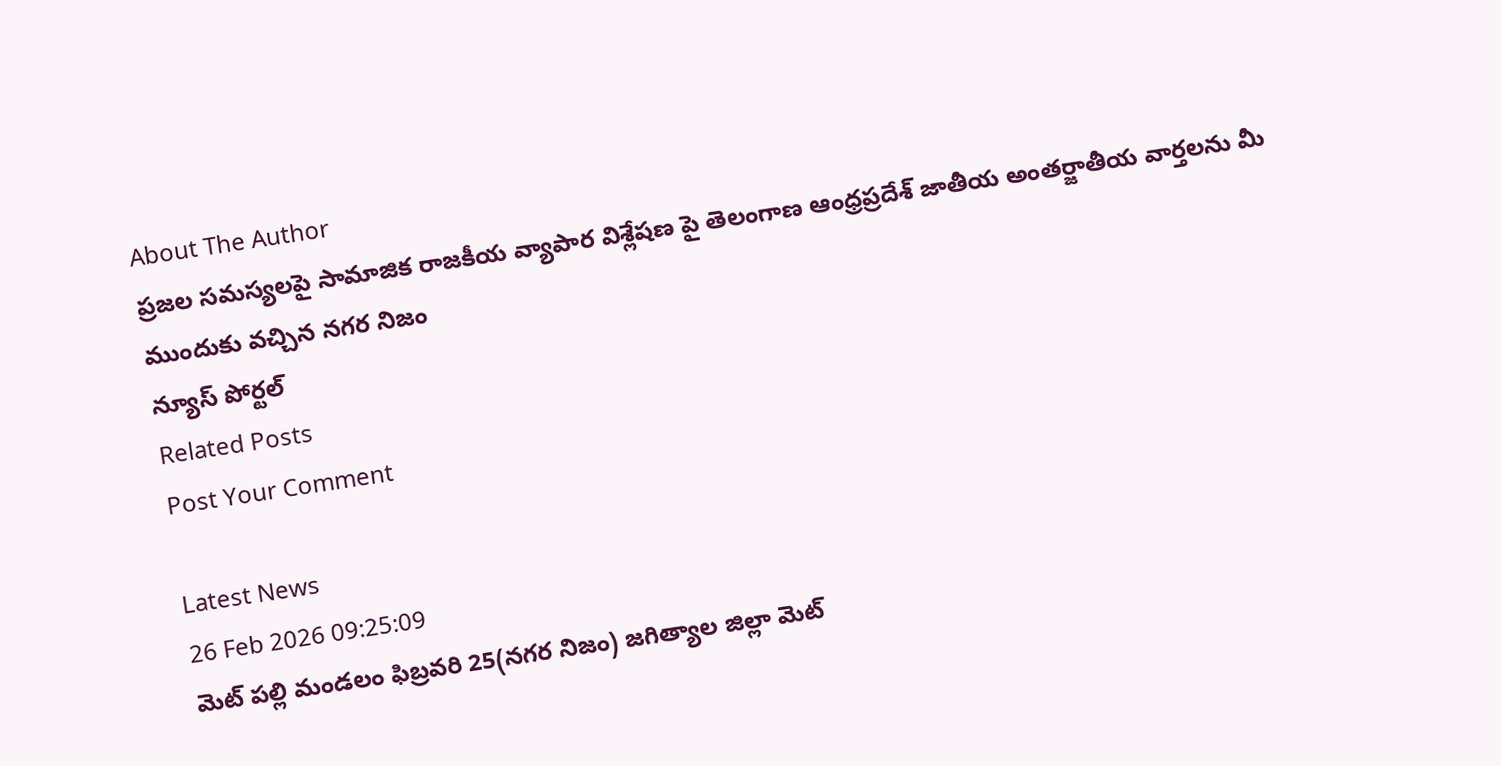About The Author
ప్రజల సమస్యలపై సామాజిక రాజకీయ వ్యాపార విశ్లేషణ పై తెలంగాణ ఆంధ్రప్రదేశ్ జాతీయ అంతర్జాతీయ వార్తలను మీ ముందుకు వచ్చిన నగర నిజం
న్యూస్ పోర్టల్
Related Posts
Post Your Comment

Latest News
26 Feb 2026 09:25:09
మెట్ పల్లి మండలం ఫిబ్రవరి 25(నగర నిజం) జగిత్యాల జిల్లా మెట్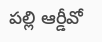పల్లి ఆర్డీవో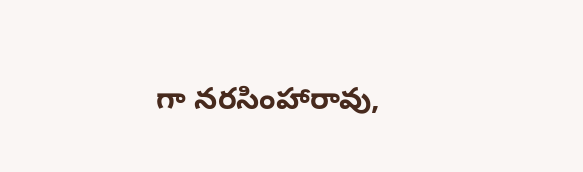గా నరసింహారావు,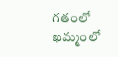గతంలో ఖమ్మంలో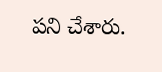పని చేశారు.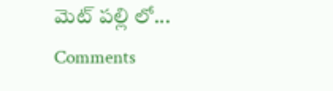మెట్ పల్లి లో...
Comments